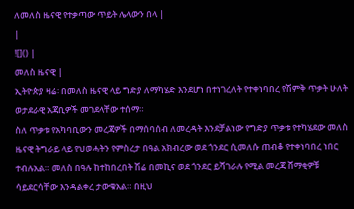ለመለስ ዜናዊ የተቃጣው ጥይት ሌላውን በላ |
|
![]() |
መለስ ዜናዊ |
ኢትዮጵያ ዛሬ፡ በመለስ ዜናዊ ላይ ግድያ ለማካሄድ እንደሆነ በተነገረለት የተቀነባበረ የሽምቅ ጥቃት ሁለት ወታደራዊ አጃቢዎች መገደላቸው ተሰማ።
ስለ ጥቃቱ የአካባቢውን መረጃዎች በማሰባሰብ ለመረዳት እንደቻልነው የግድያ ጥቃቱ የተካሄደው መለስ ዜናዊ ትግራይ ላይ የህወሓትን የምስረታ በዓል አክብረው ወደ ጎንደር ሲመለሱ ጠብቆ የተቀነባበረ ነበር ተብሉአል። መለስ በዓሉ ከተከበረበት ሽሬ በመኪና ወደ ጎንደር ይሻገራሉ የሚል መረጃ ሸማቂዎቹ ሳይደርሳቸው እንዳልቀረ ታውቁአል። በዚህ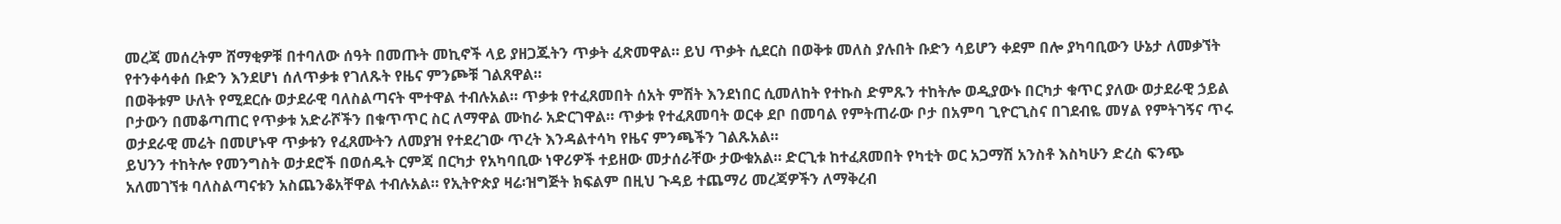መረጃ መሰረትም ሸማቂዎቹ በተባለው ሰዓት በመጡት መኪኖች ላይ ያዘጋጁትን ጥቃት ፈጽመዋል። ይህ ጥቃት ሲደርስ በወቅቱ መለስ ያሉበት ቡድን ሳይሆን ቀደም በሎ ያካባቢውን ሁኔታ ለመቃኘት የተንቀሳቀሰ ቡድን እንደሆነ ሰለጥቃቱ የገለጹት የዜና ምንጮቹ ገልጸዋል።
በወቅቱም ሁለት የሚደርሱ ወታደራዊ ባለስልጣናት ሞተዋል ተብሉአል። ጥቃቱ የተፈጸመበት ሰአት ምሽት እንደነበር ሲመለከት የተኩስ ድምጹን ተከትሎ ወዲያውኑ በርካታ ቁጥር ያለው ወታደራዊ ኃይል ቦታውን በመቆጣጠር የጥቃቱ አድራሾችን በቁጥጥር ስር ለማዋል ሙከራ አድርገዋል። ጥቃቱ የተፈጸመባት ወርቀ ደቦ በመባል የምትጠራው ቦታ በአምባ ጊዮርጊስና በገደብዬ መሃል የምትገኝና ጥሩ ወታደራዊ መሬት በመሆኑዋ ጥቃቱን የፈጸሙትን ለመያዝ የተደረገው ጥረት እንዳልተሳካ የዜና ምንጫችን ገልጹአል።
ይህንን ተከትሎ የመንግስት ወታደሮች በወሰዱት ርምጃ በርካታ የአካባቢው ነዋሪዎች ተይዘው መታሰራቸው ታውቁአል። ድርጊቱ ከተፈጸመበት የካቲት ወር አጋማሽ አንስቶ እስካሁን ድረስ ፍንጭ አለመገኘቱ ባለስልጣናቱን አስጨንቆአቸዋል ተብሉአል። የኢትዮጵያ ዛሬ፡ዝግጅት ክፍልም በዚህ ጉዳይ ተጨማሪ መረጃዎችን ለማቅረብ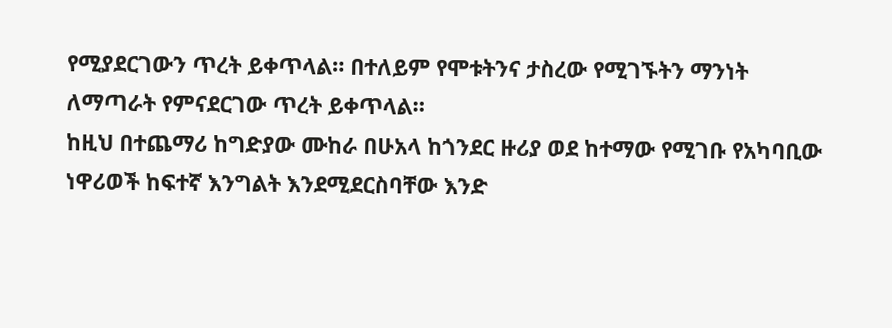የሚያደርገውን ጥረት ይቀጥላል። በተለይም የሞቱትንና ታስረው የሚገኙትን ማንነት ለማጣራት የምናደርገው ጥረት ይቀጥላል።
ከዚህ በተጨማሪ ከግድያው ሙከራ በሁአላ ከጎንደር ዙሪያ ወደ ከተማው የሚገቡ የአካባቢው ነዋሪወች ከፍተኛ እንግልት እንደሚደርስባቸው እንድ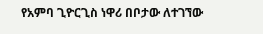የአምባ ጊዮርጊስ ነዋሪ በቦታው ለተገኘው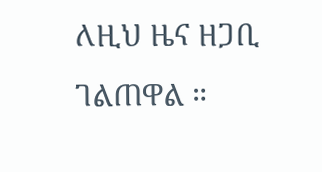ለዚህ ዜና ዘጋቢ ገልጠዋል ።